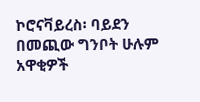ኮሮናቫይረስ፡ ባይደን በመጪው ግንቦት ሁሉም አዋቂዎች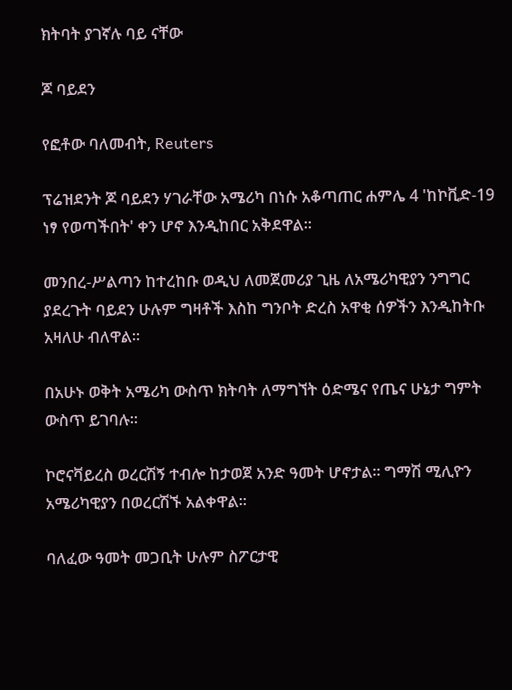ክትባት ያገኛሉ ባይ ናቸው

ጆ ባይደን

የፎቶው ባለመብት, Reuters

ፕሬዝደንት ጆ ባይደን ሃገራቸው አሜሪካ በነሱ አቆጣጠር ሐምሌ 4 'ከኮቪድ-19 ነፃ የወጣችበት' ቀን ሆኖ እንዲከበር አቅደዋል።

መንበረ-ሥልጣን ከተረከቡ ወዲህ ለመጀመሪያ ጊዜ ለአሜሪካዊያን ንግግር ያደረጉት ባይደን ሁሉም ግዛቶች እስከ ግንቦት ድረስ አዋቂ ሰዎችን እንዲከትቡ አዛለሁ ብለዋል።

በአሁኑ ወቅት አሜሪካ ውስጥ ክትባት ለማግኘት ዕድሜና የጤና ሁኔታ ግምት ውስጥ ይገባሉ።

ኮሮናቫይረስ ወረርሽኝ ተብሎ ከታወጀ አንድ ዓመት ሆኖታል። ግማሽ ሚሊዮን አሜሪካዊያን በወረርሽኙ አልቀዋል።

ባለፈው ዓመት መጋቢት ሁሉም ስፖርታዊ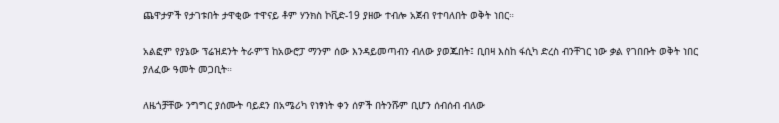ጨዋታዎች የታገቱበት ታዋቂው ተዋናይ ቶም ሃንክስ ኮቪድ-19 ያዘው ተብሎ አጀብ የተባለበት ወቅት ነበር።

አልፎም የያኔው ፕሬዝደንት ትራምፕ ከአውሮፓ ማንም ሰው እንዳይመጣብን ብለው ያወጁበት፤ ቢበዛ እስከ ፋሲካ ድረስ ብንቸገር ነው ቃል የገበቡት ወቅት ነበር ያለፈው ዓመት መጋቢት።

ለዜጎቻቸው ንግግር ያሰሙት ባይደን በአሜሪካ የነፃነት ቀን ሰዎች በትንሹም ቢሆን ሰብሰብ ብለው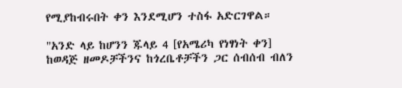የሚያከብሩበት ቀን እንደሚሆን ተስፋ አድርገዋል።

"አንድ ላይ ከሆንን ጁላይ 4 [የአሜሪካ የነፃነት ቀን] ከወዳጅ ዘመዶቻችንና ከጎረቤቶቻችን ጋር ሰብሰብ ብለን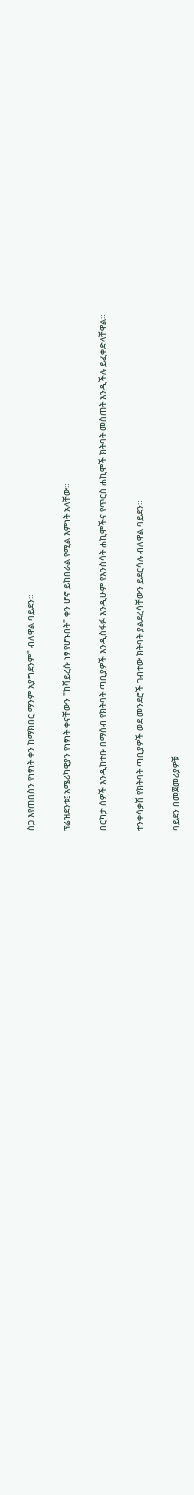ስጋ እየጠበስን የነፃነት ቀን ከማክበር ማንም አያግደንም" ብለዋል ባይደን።

ፕሬዝደንቱ፤ አሜሪካዊያን የነፃነት ቀናቸውን "ከቫይረሱ ነፃ የሆኑበት" ቀን ሆኖ ይከበራል የሚል እምነት አላቸው።

በርካታ ሰዎች እንዲከተቡ በማሰብ የክትባት ጣቢያዎች እንዲስፋፉ እንዲሁም የእንስሳት ሐኪሞችና የጥርስ ሐኪሞች ክትባት መስጠት እንዲችሉ ይፈቀድላቸዋል።

ተንቀሳቃሽ የክትባት ጣቢያዎች ወደ መንደሮች ገብተው ክትባት ያልደረሳቸውን ይደርሳሉ ብለዋል ባይደን።

ባይደን በመጀመሪያዎቹ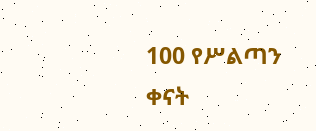100 የሥልጣን ቀናት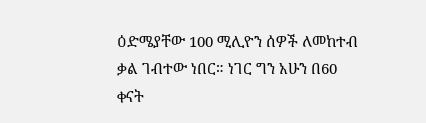ዕድሜያቸው 100 ሚሊዮን ሰዎች ለመከተብ ቃል ገብተው ነበር። ነገር ግን አሁን በ60 ቀናት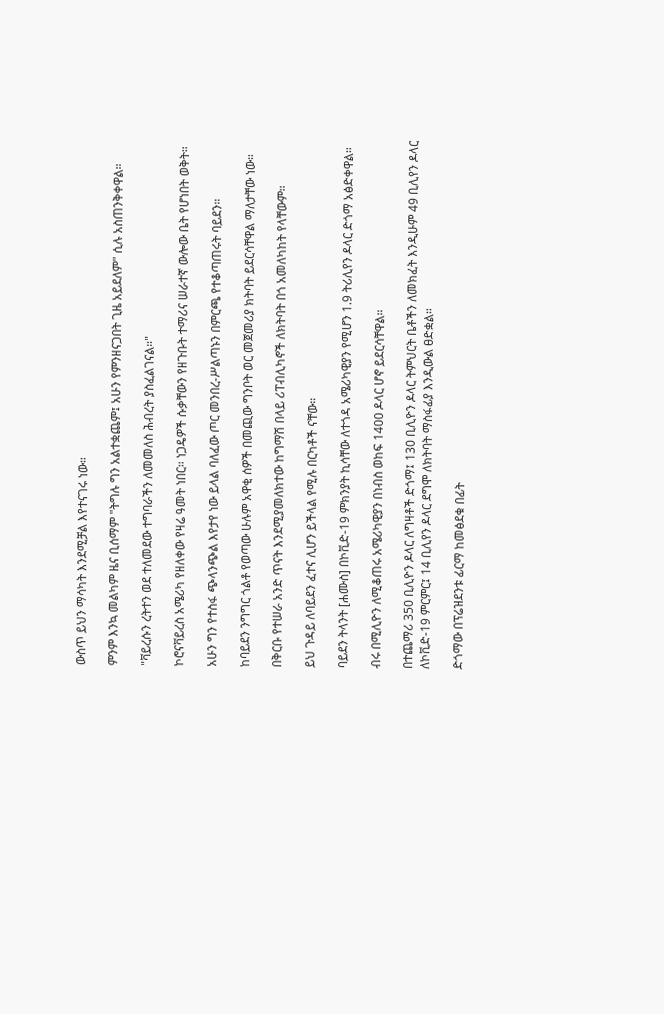ውስጥ ይህን ማሳካት እንደሚቻል እየተናገሩ ነው።

ምንም እንኳ መልካም ዜና ቢሰማም "ትግሉ ግን አልተቋጨም፤ አሁን የምንዘናጋበት ጊዜ አይደለም" ሲሉ አስጠንቅቀዋል።

"ቫይረሱን ረትተን ወደ ተለመደው ተግባራችን ለመመለስ ሕብረት ያስፈልገናል።"

ኮሮናቫይረስ አሜሪካ የዘለቀው የዛሬ ዓመት ነበር። ነጋዴዎች ሱቃቸውን የዘጉቡት ተማሪና ሠራተኛ ውሎው ቤት የሆነበት ወቅት።

አሁን ግን የተስፋ ጭላንጭል እየታየ ነው ይላል ባለፈው ጦር መንበረ-ሥልጣኑን በምርጫ የተቆጣጠሩት ባይደን።

ከባይደን ንግግር ጎልቶ የወጣው ሁሉም አዋቂ ሰዎች በመጪው ግንቦት ወር መጀመሪያ ክትባት ይደርሳቸዋል ማለታቸው ነው።

በቅርቡ የተሠራ አንድ ጥናት እንደሚያመለክተው ከግማሽ በላይ ሪፐብሊካኖች ለክትባት በጎ አመለካከት የላቸውም።

ይህ ጉዳይ ለባይደን ፈተና ሊሆን ይችላል የሚሉ በርካቶች ናቸው።

ባይደን ትላንት [ሐሙስ] በኮቪድ-19 ምክንያት ኪሳቸው ለተጎዳ አሜሪካዊያን የሚሆን 1.9 ትሪሊየን ዶላር ድጎማ አፅድቀዋል።

ብሩ በሚሊዮን ለሚቆጠሩ አሜሪካዊያን በነብስ ወከፍ 1400 ዶላር ሆኖ ይደርሳቸዋል።

በተጨማሪ 350 ቢሊዮን ዶላር ለግዛቶች ድጎማ፤ 130 ቢሊዮን ዶላር ትምህርት ቤቶችን ለመክፈት እንዲሁም 49 ቢሊየን ዶላር ለኮቪድ-19 ምርምር፤ 14 ቢሊየን ዶላር ደግሞ ለክትባት ማስፋፊያ እንዲውል ፀድቋል።

ድጎማው በፕሬዝደንቱ ፊርማ ከመፅደቁ በፊት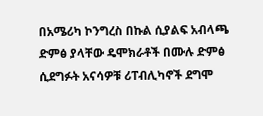በአሜሪካ ኮንግረስ በኩል ሲያልፍ አብላጫ ድምፅ ያላቸው ዴሞክራቶች በሙሉ ድምፅ ሲደግፉት አናሳዎቹ ሪፐብሊካኖች ደግሞ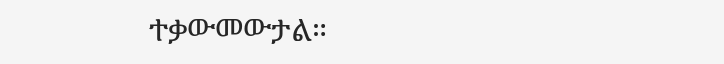ተቃውመውታል።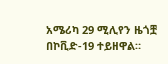አሜሪካ 29 ሚሊየን ዜጎቿ በኮቪድ-19 ተይዘዋል።